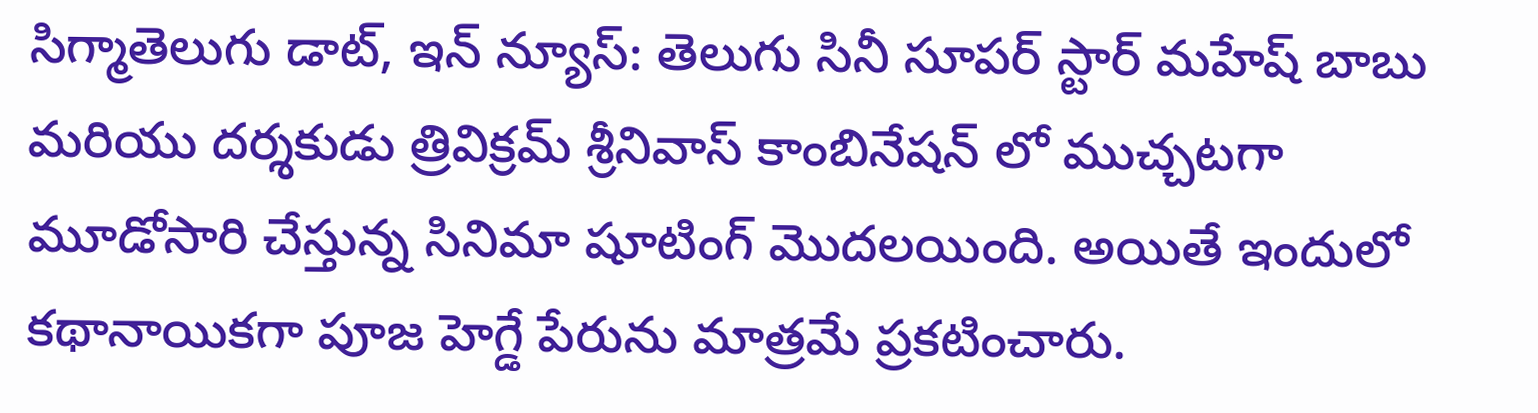సిగ్మాతెలుగు డాట్, ఇన్ న్యూస్: తెలుగు సినీ సూపర్ స్టార్ మహేష్ బాబు మరియు దర్శకుడు త్రివిక్రమ్ శ్రీనివాస్ కాంబినేషన్ లో ముచ్చటగా మూడోసారి చేస్తున్న సినిమా షూటింగ్ మొదలయింది. అయితే ఇందులో కథానాయికగా పూజ హెగ్డే పేరును మాత్రమే ప్రకటించారు.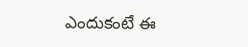ఎందుకంటే ఈ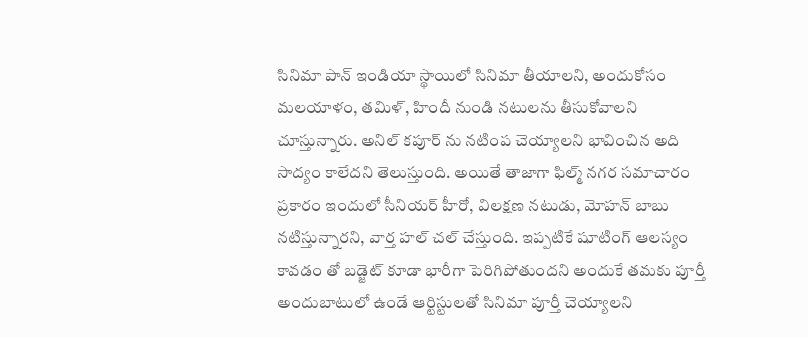సినిమా పాన్ ఇండియా స్థాయిలో సినిమా తీయాలని, అందుకోసం మలయాళం, తమిళ్, హిందీ నుండి నటులను తీసుకోవాలని చూస్తున్నారు. అనిల్ కపూర్ ను నటింప చెయ్యాలని భావించిన అది సాద్యం కాలేదని తెలుస్తుంది. అయితే తాజాగా ఫిల్మ్ నగర సమాచారం ప్రకారం ఇందులో సీనియర్ హీరో, విలక్షణ నటుడు, మోహన్ బాబు నటిస్తున్నారని, వార్త హల్ చల్ చేస్తుంది. ఇప్పటికే షూటింగ్ ఆలస్యం కావడం తో బడ్జెట్ కూడా భారీగా పెరిగిపోతుందని అందుకే తమకు పూర్తీ అందుబాటులో ఉండే ఆర్టిస్టులతో సినిమా పూర్తీ చెయ్యాలని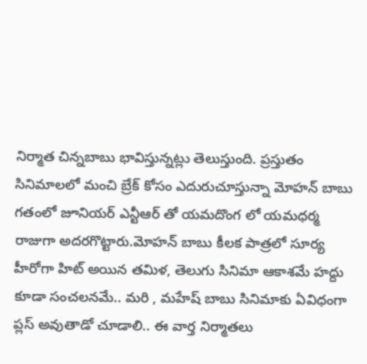నిర్మాత చిన్నబాబు భావిస్తున్నట్లు తెలుస్తుంది. ప్రస్తుతం సినిమాలలో మంచి బ్రేక్ కోసం ఎదురుచూస్తున్నా మోహన్ బాబు గతంలో జూనియర్ ఎన్టీఆర్ తో యమదొంగ లో యమధర్మ రాజుగా అదరగొట్టారు.మోహన్ బాబు కీలక పాత్రలో సూర్య హీరోగా హిట్ అయిన తమిళ, తెలుగు సినిమా ఆకాశమే హద్దు కూడా సంచలనమే.. మరి , మహేష్ బాబు సినిమాకు ఏవిధంగా ప్లస్ అవుతాడో చూడాలి.. ఈ వార్త నిర్మాతలు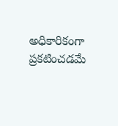అధికారికంగా ప్రకటించడమే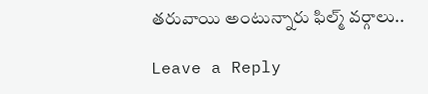తరువాయి అంటున్నారు ఫిల్మ్ వర్గాలు..

Leave a Reply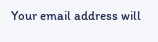Your email address will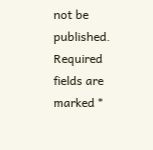not be published. Required fields are marked *